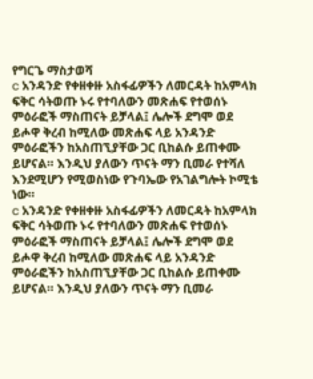የግርጌ ማስታወሻ
c አንዳንድ የቀዘቀዙ አስፋፊዎችን ለመርዳት ከአምላክ ፍቅር ሳትወጡ ኑሩ የተባለውን መጽሐፍ የተወሰኑ ምዕራፎች ማስጠናት ይቻላል፤ ሌሎች ደግሞ ወደ ይሖዋ ቅረብ ከሚለው መጽሐፍ ላይ አንዳንድ ምዕራፎችን ከአስጠኚያቸው ጋር ቢከልሱ ይጠቀሙ ይሆናል። እንዲህ ያለውን ጥናት ማን ቢመራ የተሻለ እንደሚሆን የሚወስነው የጉባኤው የአገልግሎት ኮሚቴ ነው።
c አንዳንድ የቀዘቀዙ አስፋፊዎችን ለመርዳት ከአምላክ ፍቅር ሳትወጡ ኑሩ የተባለውን መጽሐፍ የተወሰኑ ምዕራፎች ማስጠናት ይቻላል፤ ሌሎች ደግሞ ወደ ይሖዋ ቅረብ ከሚለው መጽሐፍ ላይ አንዳንድ ምዕራፎችን ከአስጠኚያቸው ጋር ቢከልሱ ይጠቀሙ ይሆናል። እንዲህ ያለውን ጥናት ማን ቢመራ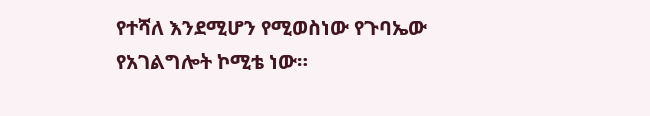የተሻለ እንደሚሆን የሚወስነው የጉባኤው የአገልግሎት ኮሚቴ ነው።